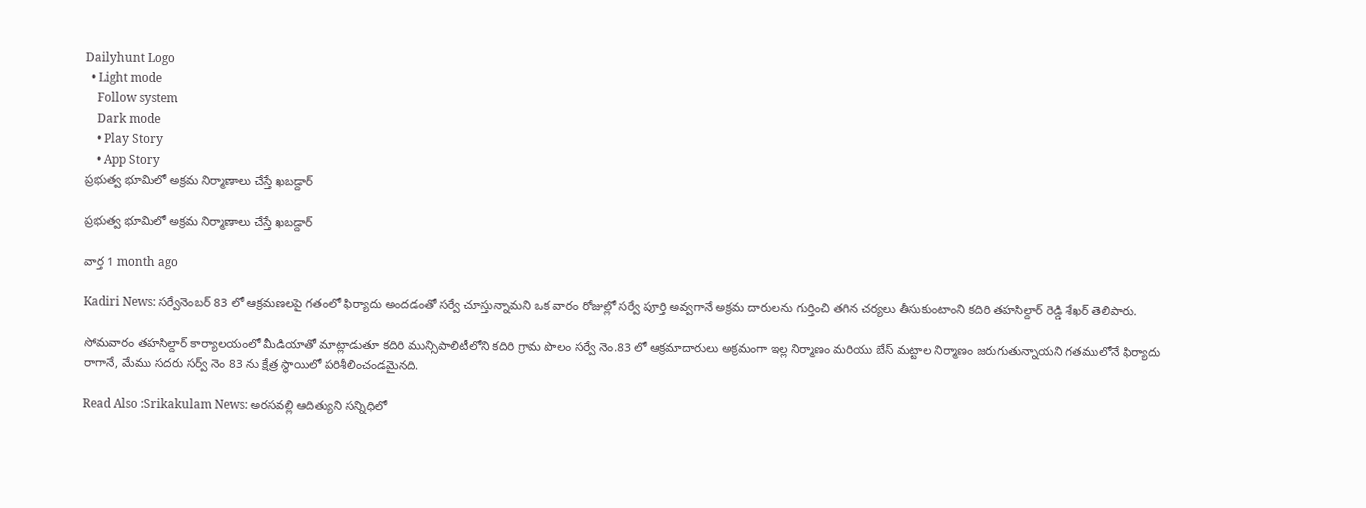Dailyhunt Logo
  • Light mode
    Follow system
    Dark mode
    • Play Story
    • App Story
ప్రభుత్వ భూమిలో అక్రమ నిర్మాణాలు చేస్తే ఖబడ్దార్

ప్రభుత్వ భూమిలో అక్రమ నిర్మాణాలు చేస్తే ఖబడ్దార్

వార్త 1 month ago

Kadiri News: సర్వేనెంబర్ 83 లో ఆక్రమణలపై గతంలో ఫిర్యాదు అందడంతో సర్వే చూస్తున్నామని ఒక వారం రోజుల్లో సర్వే పూర్తి అవ్వగానే అక్రమ దారులను గుర్తించి తగిన చర్యలు తీసుకుంటాంని కదిరి తహసిల్దార్ రెడ్డి శేఖర్ తెలిపారు.

సోమవారం తహసిల్దార్ కార్యాలయంలో మీడియాతో మాట్లాడుతూ కదిరి మున్సిపాలిటీలోని కదిరి గ్రామ పొలం సర్వే నెం.83 లో ఆక్రమాదారులు అక్రమంగా ఇల్ల నిర్మాణం మరియు బేస్ మట్టాల నిర్మాణం జరుగుతున్నాయని గతములోనే ఫిర్యాదు రాగానే, మేము సదరు సర్వ్ నెం 83 ను క్షేత్ర స్థాయిలో పరిశీలించండమైనది.

Read Also :Srikakulam News: అరసవల్లి ఆదిత్యుని సన్నిధిలో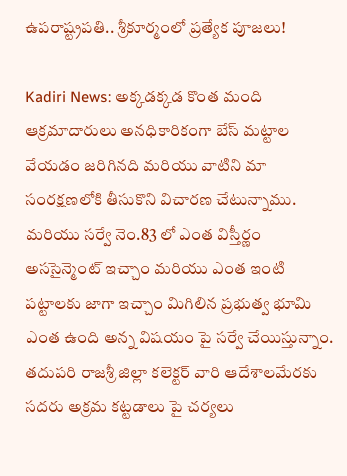ఉపరాష్ట్రపతి.. శ్రీకూర్మంలో ప్రత్యేక పూజలు!

Kadiri News: అక్కడక్కడ కొంత మంది ఆక్రమాదారులు అనధికారికంగా బేస్ మట్టాల వేయడం జరిగినది మరియు వాటిని మా సంరక్షణలోకి తీసుకొని విచారణ చేటున్నాము. మరియు సర్వే నెం.83 లో ఎంత విస్తీర్ణం అససైన్మెంట్ ఇచ్చాం మరియు ఎంత ఇంటి పట్టాలకు జాగా ఇచ్చాం మిగిలిన ప్రభుత్వ భూమి ఎంత ఉంది అన్న విషయం పై సర్వే చేయిస్తున్నాం. తదుపరి రాజశ్రీ జిల్లా కలెక్టర్ వారి ఆదేశాలమేరకు సదరు అక్రమ కట్టడాలు పై చర్యలు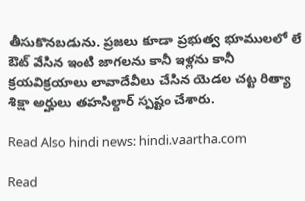తీసుకొనబడును. ప్రజలు కూడా ప్రభుత్వ భూములలో లే ఔట్ వేసిన ఇంటి జాగలను కానీ ఇళ్లను కానీ క్రయవిక్రయాలు లావాదేవీలు చేసిన యెడల చట్ట రిత్యా శిక్షా అర్హులు తహసిల్దార్ స్పష్టం చేశారు.

Read Also hindi news: hindi.vaartha.com

Read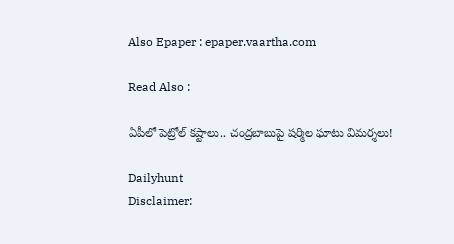Also Epaper : epaper.vaartha.com

Read Also :

ఏపీలో పెట్రోల్ కష్టాలు.. చంద్రబాబుపై షర్మిల ఘాటు విమర్శలు!

Dailyhunt
Disclaimer: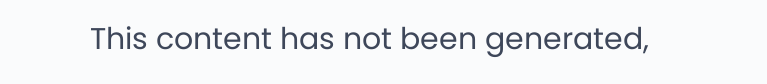This content has not been generated,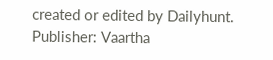created or edited by Dailyhunt. Publisher: Vaartha